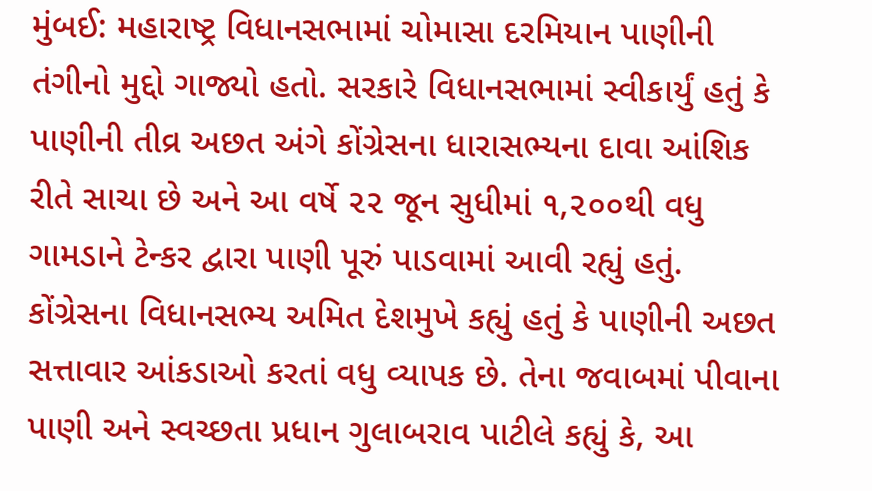મુંબઈ: મહારાષ્ટ્ર વિધાનસભામાં ચોમાસા દરમિયાન પાણીની તંગીનો મુદ્દો ગાજ્યો હતો. સરકારે વિધાનસભામાં સ્વીકાર્યું હતું કે પાણીની તીવ્ર અછત અંગે કોંગ્રેસના ધારાસભ્યના દાવા આંશિક રીતે સાચા છે અને આ વર્ષે ૨૨ જૂન સુધીમાં ૧,૨૦૦થી વધુ ગામડાને ટેન્કર દ્વારા પાણી પૂરું પાડવામાં આવી રહ્યું હતું.
કોંગ્રેસના વિધાનસભ્ય અમિત દેશમુખે કહ્યું હતું કે પાણીની અછત સત્તાવાર આંકડાઓ કરતાં વધુ વ્યાપક છે. તેના જવાબમાં પીવાના પાણી અને સ્વચ્છતા પ્રધાન ગુલાબરાવ પાટીલે કહ્યું કે, આ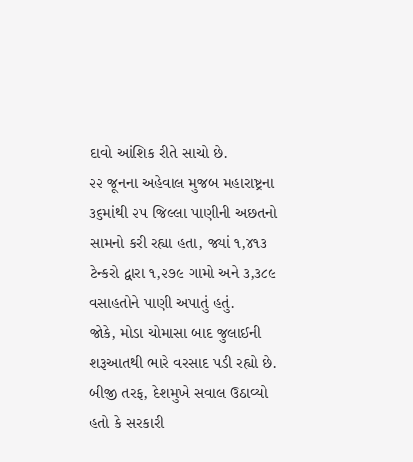દાવો આંશિક રીતે સાચો છે.
૨૨ જૂનના અહેવાલ મુજબ મહારાષ્ટ્રના ૩૬માંથી ૨૫ જિલ્લા પાણીની અછતનો સામનો કરી રહ્યા હતા, જ્યાં ૧,૪૧૩ ટેન્કરો દ્વારા ૧,૨૭૯ ગામો અને ૩,૩૮૯ વસાહતોને પાણી અપાતું હતું.
જોકે, મોડા ચોમાસા બાદ જુલાઈની શરૂઆતથી ભારે વરસાદ પડી રહ્યો છે. બીજી તરફ, દેશમુખે સવાલ ઉઠાવ્યો હતો કે સરકારી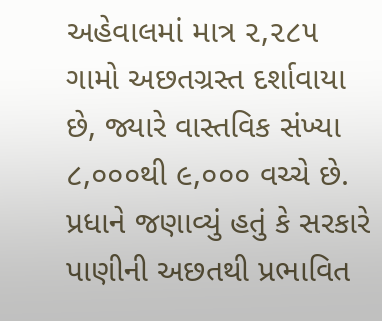અહેવાલમાં માત્ર ૨,૨૮૫ ગામો અછતગ્રસ્ત દર્શાવાયા છે, જ્યારે વાસ્તવિક સંખ્યા ૮,૦૦૦થી ૯,૦૦૦ વચ્ચે છે.
પ્રધાને જણાવ્યું હતું કે સરકારે પાણીની અછતથી પ્રભાવિત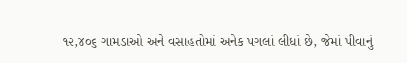૧૨,૪૦૬ ગામડાઓ અને વસાહતોમાં અનેક પગલાં લીધાં છે, જેમાં પીવાનું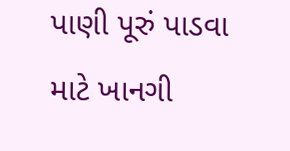પાણી પૂરું પાડવા માટે ખાનગી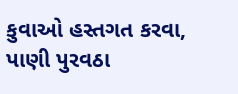કુવાઓ હસ્તગત કરવા, પાણી પુરવઠા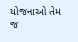યોજનાઓ તેમ જ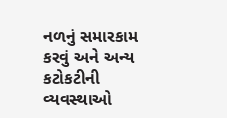નળનું સમારકામ કરવું અને અન્ય કટોકટીની વ્યવસ્થાઓ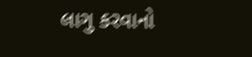લાગુ કરવાનો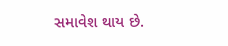સમાવેશ થાય છે.